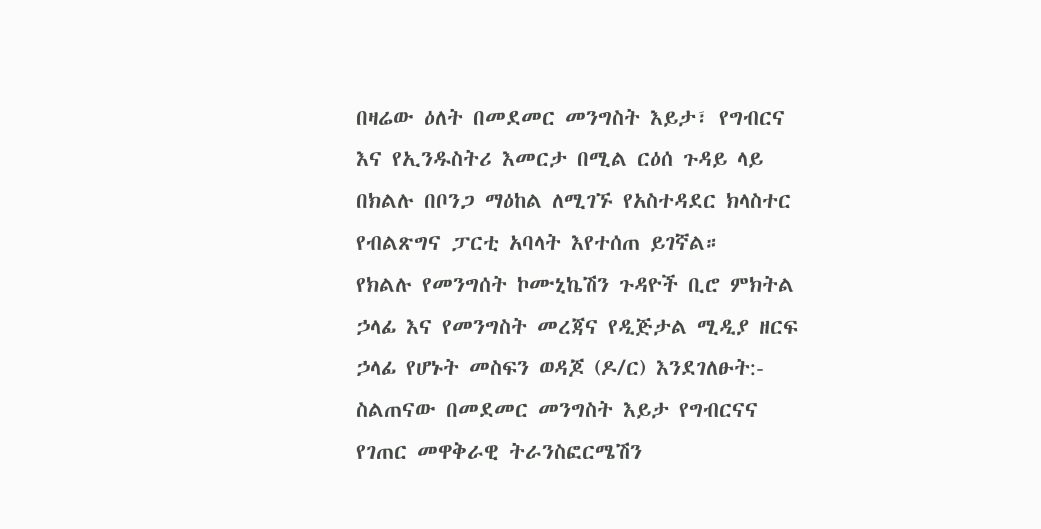በዛሬው ዕለት በመደመር መንግስት እይታ፣ የግብርና እና የኢንዱስትሪ እመርታ በሚል ርዕሰ ጉዳይ ላይ በክልሉ በቦንጋ ማዕከል ለሚገኙ የአስተዳደር ክላስተር የብልጽግና ፓርቲ አባላት እየተሰጠ ይገኛል።
የክልሉ የመንግሰት ኮሙኒኬሽን ጉዳዮች ቢሮ ምክትል ኃላፊ እና የመንግስት መረጃና የዲጅታል ሚዲያ ዘርፍ ኃላፊ የሆኑት መስፍን ወዳጆ (ዶ/ር) እንደገለፁት:- ስልጠናው በመደመር መንግስት እይታ የግብርናና የገጠር መዋቅራዊ ትራንስፎርሜሽን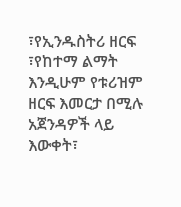፣የኢንዱስትሪ ዘርፍ ፣የከተማ ልማት እንዲሁም የቱሪዝም ዘርፍ እመርታ በሚሉ አጀንዳዎች ላይ እውቀት፣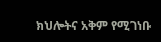ክህሎትና አቅም የሚገነቡ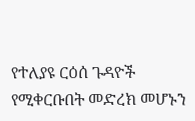የተለያዩ ርዕሰ ጉዳዮች የሚቀርቡበት መድረክ መሆኑን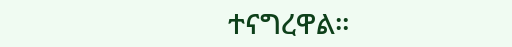ተናግረዋል።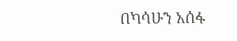በካሳሁን አሰፋ